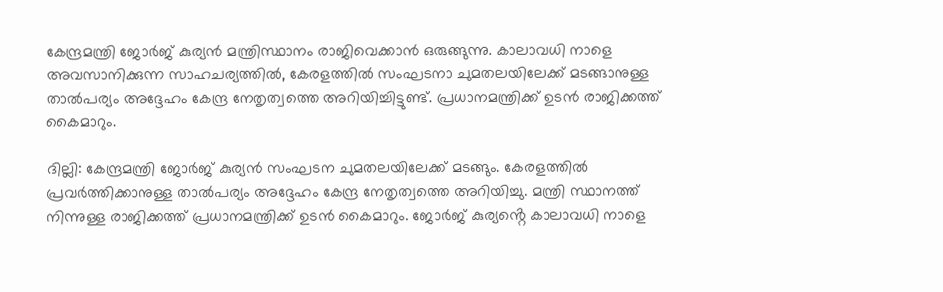കേന്ദ്രമന്ത്രി ജോർജ് കുര്യൻ മന്ത്രിസ്ഥാനം രാജിവെക്കാൻ ഒരുങ്ങുന്നു. കാലാവധി നാളെ അവസാനിക്കുന്ന സാഹചര്യത്തിൽ, കേരളത്തിൽ സംഘടനാ ചുമതലയിലേക്ക് മടങ്ങാനുള്ള താൽപര്യം അദ്ദേഹം കേന്ദ്ര നേതൃത്വത്തെ അറിയിച്ചിട്ടുണ്ട്. പ്രധാനമന്ത്രിക്ക് ഉടൻ രാജിക്കത്ത് കൈമാറും.

ദില്ലി: കേന്ദ്രമന്ത്രി ജോർജ് കുര്യൻ സംഘടന ചുമതലയിലേക്ക് മടങ്ങും. കേരളത്തിൽ പ്രവർത്തിക്കാനുള്ള താൽപര്യം അദ്ദേഹം കേന്ദ്ര നേതൃത്വത്തെ അറിയിച്ചു. മന്ത്രി സ്ഥാനത്ത് നിന്നുള്ള രാജിക്കത്ത് പ്രധാനമന്ത്രിക്ക് ഉടൻ കൈമാറും. ജോർജ് കുര്യൻ്റെ കാലാവധി നാളെ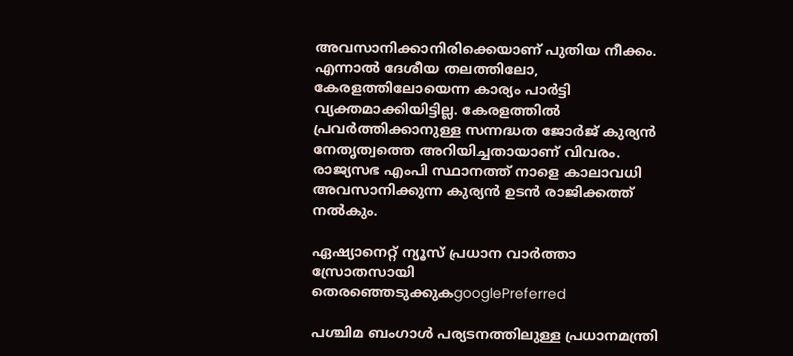അവസാനിക്കാനിരിക്കെയാണ് പുതിയ നീക്കം. എന്നാൽ ദേശീയ തലത്തിലോ, കേരളത്തിലോയെന്ന കാര്യം പാര്‍ട്ടി വ്യക്തമാക്കിയിട്ടില്ല. കേരളത്തില്‍ പ്രവര്‍ത്തിക്കാനുള്ള സന്നദ്ധത ജോര്‍ജ് കുര്യന്‍ നേതൃത്വത്തെ അറിയിച്ചതായാണ് വിവരം. രാജ്യസഭ എംപി സ്ഥാനത്ത് നാളെ കാലാവധി അവസാനിക്കുന്ന കുര്യന്‍ ഉടന്‍ രാജിക്കത്ത് നല്‍കും.

ഏഷ്യാനെറ്റ് ന്യൂസ് പ്രധാന വാർത്താ സ്രോതസായി തെരഞ്ഞെടുക്കുകgooglePreferred

പശ്ചിമ ബംഗാള്‍ പര്യടനത്തിലുള്ള പ്രധാനമന്ത്രി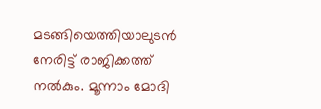മടങ്ങിയെത്തിയാലുടന്‍ നേരിട്ട് രാജിക്കത്ത് നല്‍കും. മൂന്നാം മോദി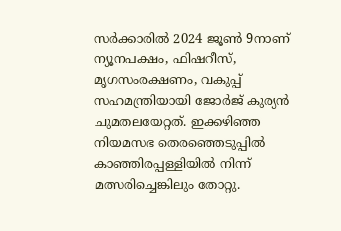സര്‍ക്കാരില്‍ 2024 ജൂണ്‍ 9നാണ് ന്യൂനപക്ഷം, ഫിഷറീസ്, മൃഗസംരക്ഷണം, വകുപ്പ് സഹമന്ത്രിയായി ജോര്‍ജ് കുര്യന്‍ ചുമതലയേറ്റത്. ഇക്കഴിഞ്ഞ നിയമസഭ തെരഞ്ഞെടുപ്പില്‍ കാഞ്ഞിരപ്പള്ളിയില്‍ നിന്ന് മത്സരിച്ചെങ്കിലും തോറ്റു.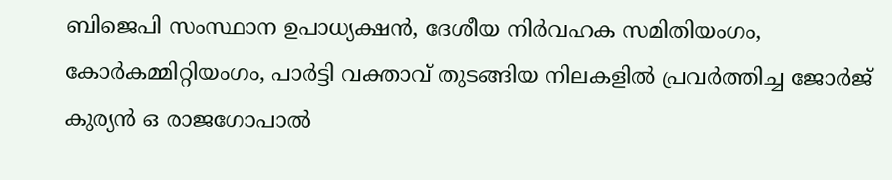ബിജെപി സംസ്ഥാന ഉപാധ്യക്ഷന്‍, ദേശീയ നിര്‍വഹക സമിതിയംഗം, കോര്‍കമ്മിറ്റിയംഗം, പാര്‍ട്ടി വക്താവ് തുടങ്ങിയ നിലകളില്‍ പ്രവര്‍ത്തിച്ച ജോര്‍ജ് കുര്യന്‍ ഒ രാജഗോപാല്‍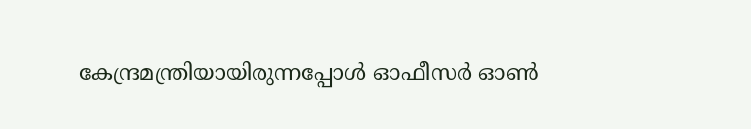കേന്ദ്രമന്ത്രിയായിരുന്നപ്പോള്‍ ഓഫീസര്‍ ഓണ്‍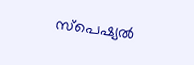സ്പെഷ്യല്‍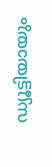ഡ്യൂട്ടിയായും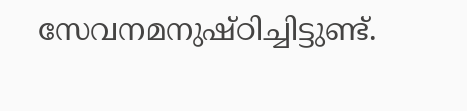സേവനമനുഷ്ഠിച്ചിട്ടുണ്ട്.